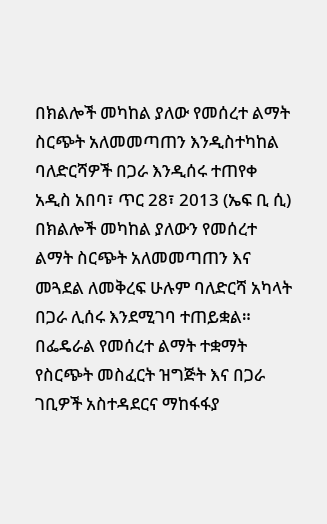በክልሎች መካከል ያለው የመሰረተ ልማት ስርጭት አለመመጣጠን እንዲስተካከል ባለድርሻዎች በጋራ እንዲሰሩ ተጠየቀ
አዲስ አበባ፣ ጥር 28፣ 2013 (ኤፍ ቢ ሲ) በክልሎች መካከል ያለውን የመሰረተ ልማት ስርጭት አለመመጣጠን እና መጓደል ለመቅረፍ ሁሉም ባለድርሻ አካላት በጋራ ሊሰሩ እንደሚገባ ተጠይቋል።
በፌዴራል የመሰረተ ልማት ተቋማት የስርጭት መስፈርት ዝግጅት እና በጋራ ገቢዎች አስተዳደርና ማከፋፋያ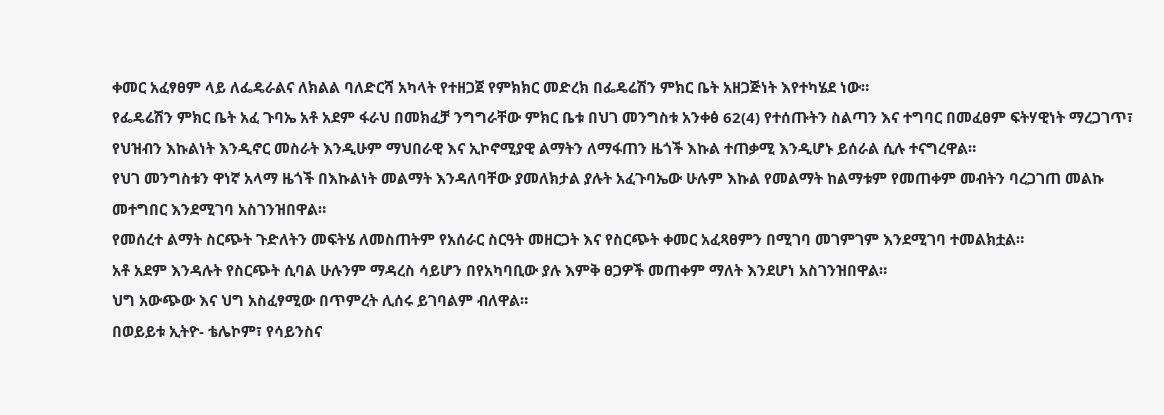ቀመር አፈፃፀም ላይ ለፌዴራልና ለክልል ባለድርሻ አካላት የተዘጋጀ የምክክር መድረክ በፌዴሬሽን ምክር ቤት አዘጋጅነት እየተካሄደ ነው።
የፌዴሬሽን ምክር ቤት አፈ ጉባኤ አቶ አደም ፋራህ በመክፈቻ ንግግራቸው ምክር ቤቱ በህገ መንግስቱ አንቀፅ 62(4) የተሰጡትን ስልጣን እና ተግባር በመፈፀም ፍትሃዊነት ማረጋገጥ፣ የህዝብን እኩልነት እንዲኖር መስራት እንዲሁም ማህበራዊ እና ኢኮኖሚያዊ ልማትን ለማፋጠን ዜጎች እኩል ተጠቃሚ እንዲሆኑ ይሰራል ሲሉ ተናግረዋል።
የህገ መንግስቱን ዋነኛ አላማ ዜጎች በእኩልነት መልማት እንዳለባቸው ያመለክታል ያሉት አፈጉባኤው ሁሉም እኩል የመልማት ከልማቱም የመጠቀም መብትን ባረጋገጠ መልኩ መተግበር እንደሚገባ አስገንዝበዋል።
የመሰረተ ልማት ስርጭት ጉድለትን መፍትሄ ለመስጠትም የአሰራር ስርዓት መዘርጋት እና የስርጭት ቀመር አፈጻፀምን በሚገባ መገምገም እንደሚገባ ተመልክቷል።
አቶ አደም እንዳሉት የስርጭት ሲባል ሁሉንም ማዳረስ ሳይሆን በየአካባቢው ያሉ እምቅ ፀጋዎች መጠቀም ማለት እንደሆነ አስገንዝበዋል።
ህግ አውጭው እና ህግ አስፈፃሚው በጥምረት ሊሰሩ ይገባልም ብለዋል።
በወይይቱ ኢትዮ- ቴሌኮም፣ የሳይንስና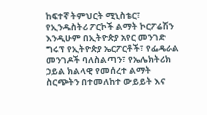ከፍተኛ ትምህርት ሚኒስቴር፣ የኢንዱስትሪ ፖርኮች ልማት ኮርፖሬሽን እንዲሁም በኢትዮጵያ አየር መንገድ ግሩፕ የኢትዮጵያ ኤርፖርቶች፣ የፌዴራል መንገዶች ባለስልጣን፣ የኤሌክትሪክ ኃይል ክልላዊ የመሰረተ ልማት ስርጭትን በተመለከተ ውይይት እና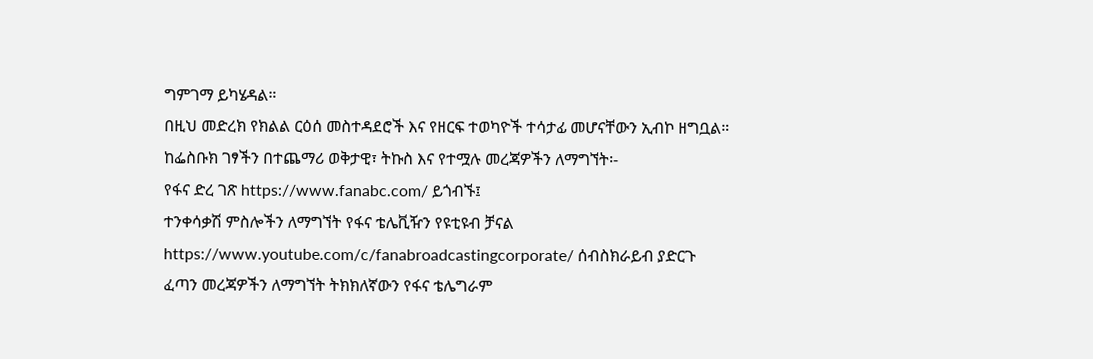ግምገማ ይካሄዳል።
በዚህ መድረክ የክልል ርዕሰ መስተዳደሮች እና የዘርፍ ተወካዮች ተሳታፊ መሆናቸውን ኢብኮ ዘግቧል።
ከፌስቡክ ገፃችን በተጨማሪ ወቅታዊ፣ ትኩስ እና የተሟሉ መረጃዎችን ለማግኘት፡-
የፋና ድረ ገጽ https://www.fanabc.com/ ይጎብኙ፤
ተንቀሳቃሽ ምስሎችን ለማግኘት የፋና ቴሌቪዥን የዩቲዩብ ቻናል https://www.youtube.com/c/fanabroadcastingcorporate/ ሰብስክራይብ ያድርጉ
ፈጣን መረጃዎችን ለማግኘት ትክክለኛውን የፋና ቴሌግራም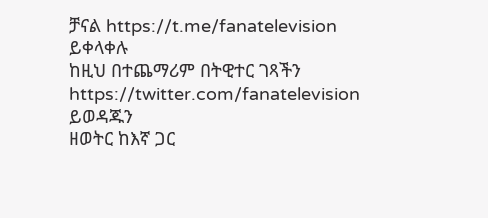ቻናል https://t.me/fanatelevision ይቀላቀሉ
ከዚህ በተጨማሪም በትዊተር ገጻችን https://twitter.com/fanatelevision ይወዳጁን
ዘወትር ከእኛ ጋር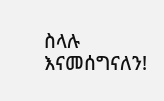ስላሉ እናመሰግናለን!